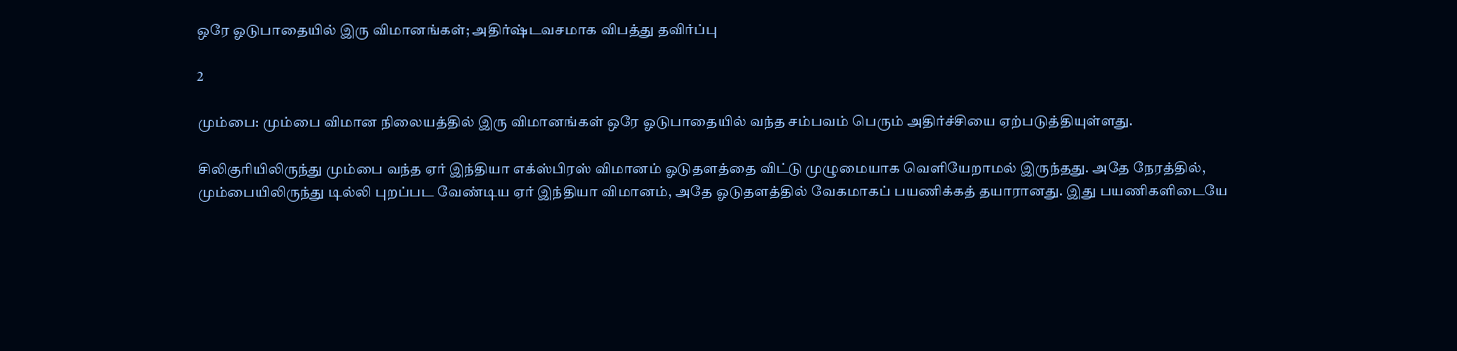ஒரே ஓடுபாதையில் இரு விமானங்கள்; அதிர்ஷ்டவசமாக விபத்து தவிர்ப்பு

2

மும்பை: மும்பை விமான நிலையத்தில் இரு விமானங்கள் ஒரே ஓடுபாதையில் வந்த சம்பவம் பெரும் அதிர்ச்சியை ஏற்படுத்தியுள்ளது.

சிலிகுரியிலிருந்து மும்பை வந்த ஏர் இந்தியா எக்ஸ்பிரஸ் விமானம் ஓடுதளத்தை விட்டு முழுமையாக வெளியேறாமல் இருந்தது. அதே நேரத்தில், மும்பையிலிருந்து டில்லி புறப்பட வேண்டிய ஏர் இந்தியா விமானம், அதே ஓடுதளத்தில் வேகமாகப் பயணிக்கத் தயாரானது. இது பயணிகளிடையே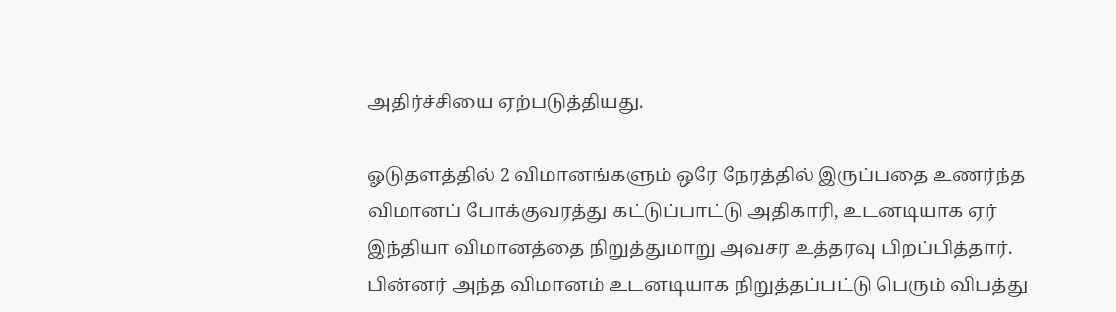அதிர்ச்சியை ஏற்படுத்தியது.

ஓடுதளத்தில் 2 விமானங்களும் ஒரே நேரத்தில் இருப்பதை உணர்ந்த விமானப் போக்குவரத்து கட்டுப்பாட்டு அதிகாரி, உடனடியாக ஏர் இந்தியா விமானத்தை நிறுத்துமாறு அவசர உத்தரவு பிறப்பித்தார். பின்னர் அந்த விமானம் உடனடியாக நிறுத்தப்பட்டு பெரும் விபத்து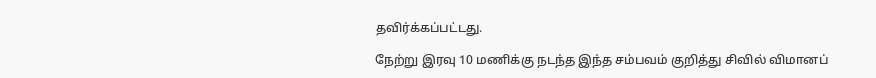தவிர்க்கப்பட்டது.

நேற்று இரவு 10 மணிக்கு நடந்த இந்த சம்பவம் குறித்து சிவில் விமானப்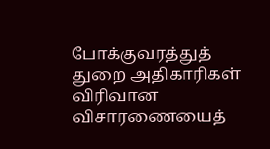போக்குவரத்துத் துறை அதிகாரிகள் விரிவான விசாரணையைத்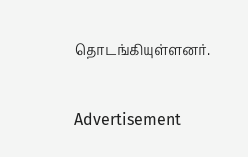தொடங்கியுள்ளனர்.

Advertisement